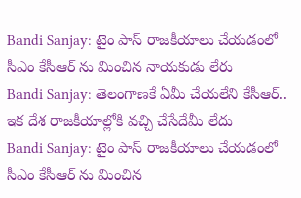Bandi Sanjay: టైం పాస్ రాజకీయాలు చేయడంలో సీఎం కేసీఆర్ ను మించిన నాయకుడు లేరు
Bandi Sanjay: తెలంగాణకే ఏమీ చేయలేని కేసీఆర్.. ఇక దేశ రాజకీయాల్లోకి వచ్చి చేసేదేమీ లేదు
Bandi Sanjay: టైం పాస్ రాజకీయాలు చేయడంలో సీఎం కేసీఆర్ ను మించిన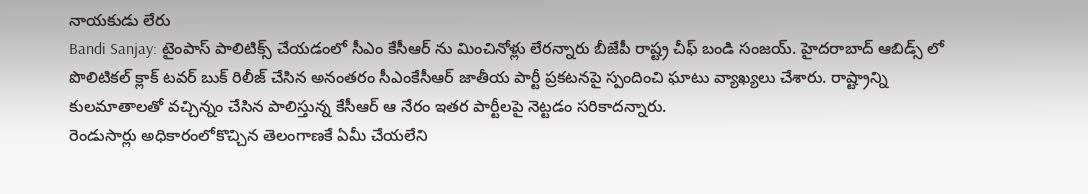నాయకుడు లేరు
Bandi Sanjay: టైంపాస్ పాలిటిక్స్ చేయడంలో సీఎం కేసీఆర్ ను మించినోళ్లు లేరన్నారు బీజేపీ రాష్ట్ర చీఫ్ బండి సంజయ్. హైదరాబాద్ ఆబిడ్స్ లో పొలిటికల్ క్లాక్ టవర్ బుక్ రిలీజ్ చేసిన అనంతరం సీఎంకేసీఆర్ జాతీయ పార్టీ ప్రకటనపై స్పందించి ఘాటు వ్యాఖ్యలు చేశారు. రాష్ట్రాన్ని కులమాతాలతో వచ్చిన్నం చేసిన పాలిస్తున్న కేసీఆర్ ఆ నేరం ఇతర పార్టీలపై నెట్టడం సరికాదన్నారు.
రెండుసార్లు అధికారంలోకొచ్చిన తెలంగాణకే ఏమీ చేయలేని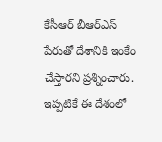కేసీఆర్ బీఆర్ఎస్ పేరుతో దేశానికి ఇంకేం చేస్తారని ప్రశ్నించారు. ఇప్పటికే ఈ దేశంలో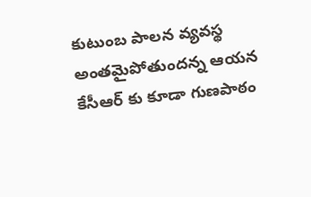కుటుంబ పాలన వ్యవస్థ అంతమైపోతుందన్న ఆయన కేసీఆర్ కు కూడా గుణపాఠం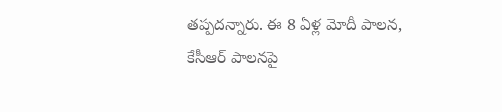తప్పదన్నారు. ఈ 8 ఏళ్ల మోదీ పాలన, కేసీఆర్ పాలనపై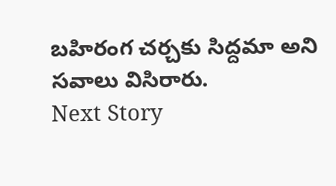బహిరంగ చర్చకు సిద్దమా అని సవాలు విసిరారు.
Next Story